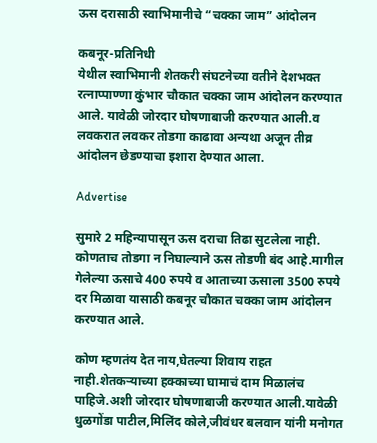ऊस दरासाठी स्वाभिमानीचे “चक्का जाम” आंदोलन

कबनूर-प्रतिनिधी
येथील स्वाभिमानी शेतकरी संघटनेच्या वतीने देशभक्त रत्नाप्पाण्णा कुंभार चौकात चक्का जाम आंदोलन करण्यात आले. यावेळी जोरदार घोषणाबाजी करण्यात आली.व लवकरात लवकर तोडगा काढावा अन्यथा अजून तीव्र आंदोलन छेडण्याचा इशारा देण्यात आला.

Advertise

सुमारे 2 महिन्यापासून ऊस दराचा तिढा सुटलेला नाही. कोणताच तोडगा न निघाल्याने ऊस तोडणी बंद आहे.मागील गेलेल्या ऊसाचे 400 रुपये व आताच्या ऊसाला 3500 रुपये दर मिळावा यासाठी कबनूर चौकात चक्का जाम आंदोलन करण्यात आले.

कोण म्हणतंय देत नाय,घेतल्या शिवाय राहत नाही.शेतकऱ्याच्या हक्काच्या घामाचं दाम मिळालंच पाहिजे.अशी जोरदार घोषणाबाजी करण्यात आली.यावेळी धुळगोंडा पाटील,मिलिंद कोले,जीवंधर बलवान यांनी मनोगत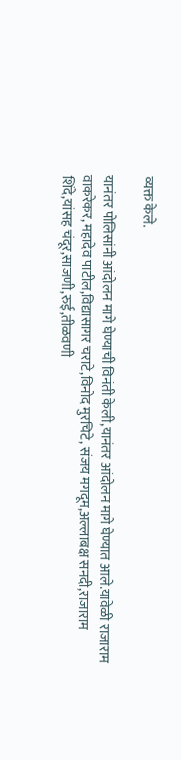व्यक्त केले.

यानंतर पोलिसांनी आंदोलन मागे घेण्याची विनंती केली,यानंतर आंदोलन मागे घेण्यात आले.यावेळी राजाराम वाकरेकर, महादेव पाटील,विद्यासागर चराटे,विनोद मुरचिटे, संजय मगदूम,अल्लाबक्ष सनदी,राजाराम शिंदे,यांसह चंदूर,साजणी,रुई,तीळवणी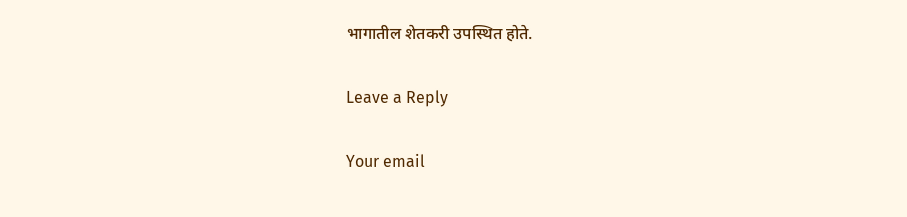भागातील शेतकरी उपस्थित होते.

Leave a Reply

Your email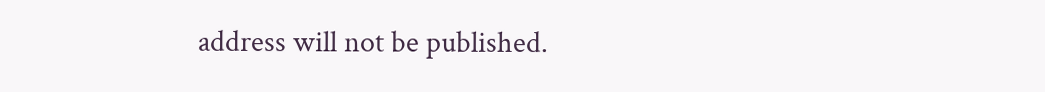address will not be published.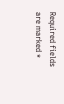Required fields are marked *